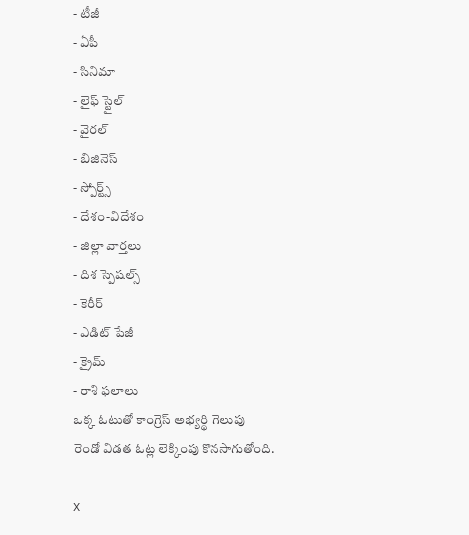- టీజీ
- ఏపీ
- సినిమా
- లైఫ్ స్టైల్
- వైరల్
- బిజినెస్
- స్పోర్ట్స్
- దేశం-విదేశం
- జిల్లా వార్తలు
- దిశ స్పెషల్స్
- కెరీర్
- ఎడిట్ పేజీ
- క్రైమ్
- రాశి ఫలాలు
ఒక్క ఓటుతో కాంగ్రెస్ అభ్యర్థి గెలుపు
రెండో విడత ఓట్ల లెక్కింపు కొనసాగుతోంది.

X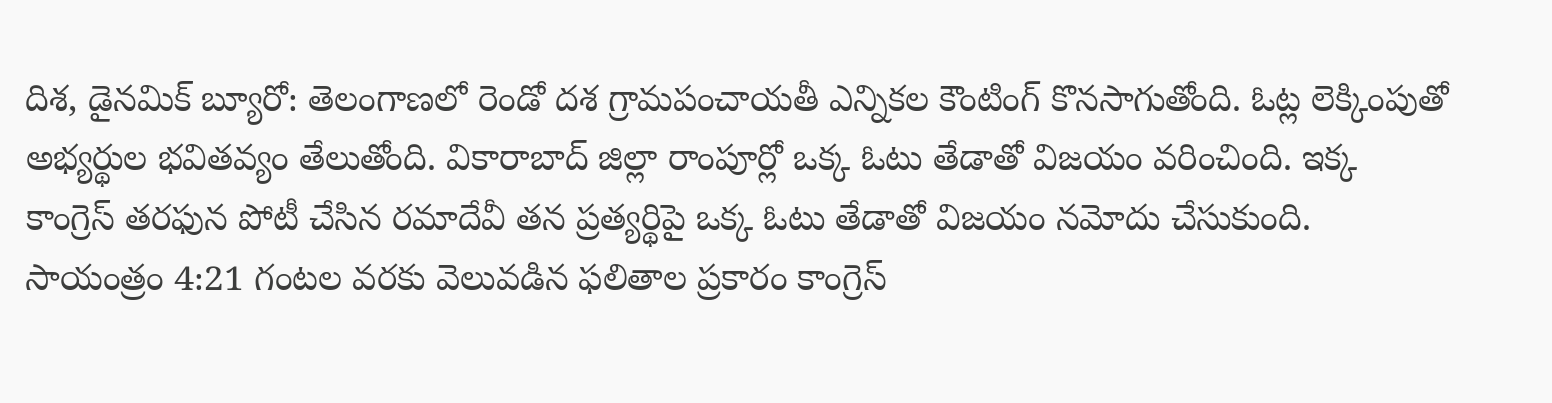దిశ, డైనమిక్ బ్యూరో: తెలంగాణలో రెండో దశ గ్రామపంచాయతీ ఎన్నికల కౌంటింగ్ కొనసాగుతోంది. ఓట్ల లెక్కింపుతో అభ్యర్థుల భవితవ్యం తేలుతోంది. వికారాబాద్ జిల్లా రాంపూర్లో ఒక్క ఓటు తేడాతో విజయం వరించింది. ఇక్క కాంగ్రెస్ తరఫున పోటీ చేసిన రమాదేవీ తన ప్రత్యర్థిపై ఒక్క ఓటు తేడాతో విజయం నమోదు చేసుకుంది. సాయంత్రం 4:21 గంటల వరకు వెలువడిన ఫలితాల ప్రకారం కాంగ్రెస్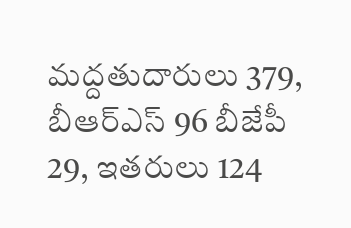మద్దతుదారులు 379, బీఆర్ఎస్ 96 బీజేపీ 29, ఇతరులు 124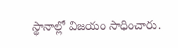స్థానాల్లో విజయం సాధించారు.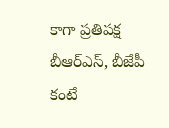కాగా ప్రతిపక్ష బీఆర్ఎస్, బీజేపీ కంటే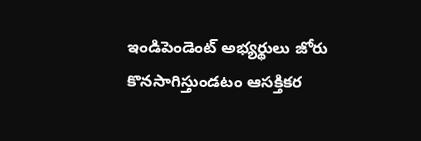ఇండిపెండెంట్ అభ్యర్థులు జోరు కొనసాగిస్తుండటం ఆసక్తికర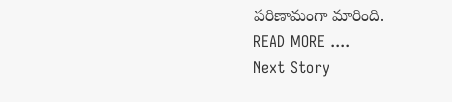పరిణామంగా మారింది.
READ MORE ....
Next Story